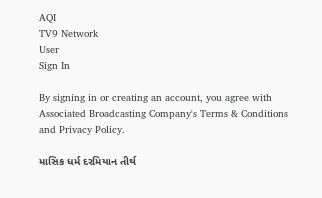AQI
TV9 Network
User
Sign In

By signing in or creating an account, you agree with Associated Broadcasting Company's Terms & Conditions and Privacy Policy.

માસિક ધર્મ દરમિયાન તીર્થ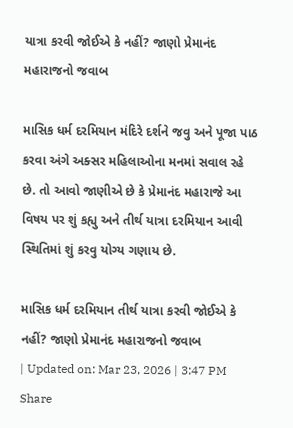યાત્રા કરવી જોઈએ કે નહીં? જાણો પ્રેમાનંદ મહારાજનો જવાબ

માસિક ધર્મ દરમિયાન મંદિરે દર્શને જવુ અને પૂજા પાઠ કરવા અંગે અક્સર મહિલાઓના મનમાં સવાલ રહે છે. તો આવો જાણીએ છે કે પ્રેમાનંદ મહારાજે આ વિષય પર શું કહ્યુ અને તીર્થ યાત્રા દરમિયાન આવી સ્થિતિમાં શું કરવુ યોગ્ય ગણાય છે.

માસિક ધર્મ દરમિયાન તીર્થ યાત્રા કરવી જોઈએ કે નહીં? જાણો પ્રેમાનંદ મહારાજનો જવાબ
| Updated on: Mar 23, 2026 | 3:47 PM
Share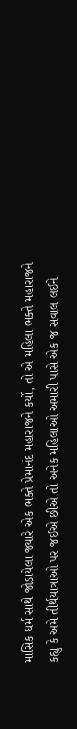માસિક ધર્મ સાથે જોડાયેલા જ્યારે એક ભક્તે પ્રેમાનંદ મહારાજને કર્યો, તો એ મહિલા ભક્તે મહારાજને કહ્યુ કે અમે તીર્થયાત્રાઓ પર જઈએ છીએ તો અનેક મહિલાઓ અમારી પાસે એક જ સવાલ લઈને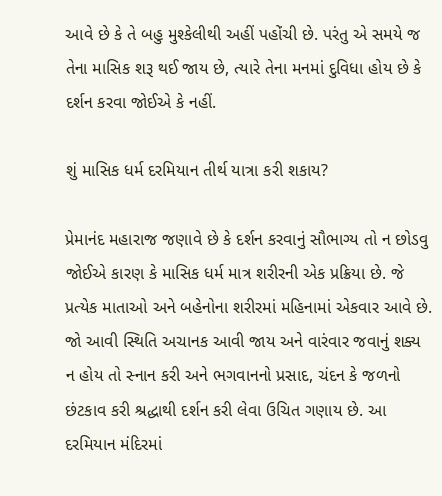આવે છે કે તે બહુ મુશ્કેલીથી અહીં પહોંચી છે. પરંતુ એ સમયે જ તેના માસિક શરૂ થઈ જાય છે, ત્યારે તેના મનમાં દુવિધા હોય છે કે દર્શન કરવા જોઈએ કે નહીં.

શું માસિક ધર્મ દરમિયાન તીર્થ યાત્રા કરી શકાય?

પ્રેમાનંદ મહારાજ જણાવે છે કે દર્શન કરવાનું સૌભાગ્ય તો ન છોડવુ જોઈએ કારણ કે માસિક ધર્મ માત્ર શરીરની એક પ્રક્રિયા છે. જે પ્રત્યેક માતાઓ અને બહેનોના શરીરમાં મહિનામાં એકવાર આવે છે. જો આવી સ્થિતિ અચાનક આવી જાય અને વારંવાર જવાનું શક્ય ન હોય તો સ્નાન કરી અને ભગવાનનો પ્રસાદ, ચંદન કે જળનો છંટકાવ કરી શ્રદ્ધાથી દર્શન કરી લેવા ઉચિત ગણાય છે. આ દરમિયાન મંદિરમાં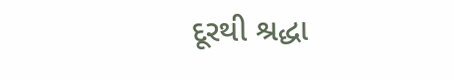દૂરથી શ્રદ્ધા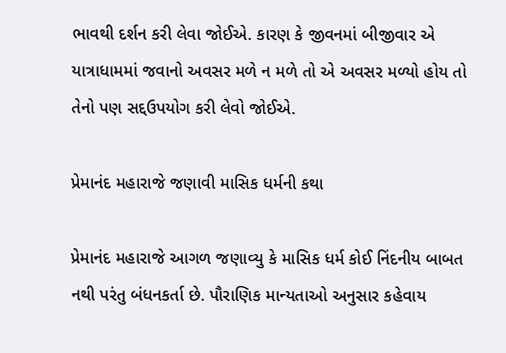ભાવથી દર્શન કરી લેવા જોઈએ. કારણ કે જીવનમાં બીજીવાર એ યાત્રાધામમાં જવાનો અવસર મળે ન મળે તો એ અવસર મળ્યો હોય તો તેનો પણ સદ્દઉપયોગ કરી લેવો જોઈએ.

પ્રેમાનંદ મહારાજે જણાવી માસિક ધર્મની કથા

પ્રેમાનંદ મહારાજે આગળ જણાવ્યુ કે માસિક ધર્મ કોઈ નિંદનીય બાબત નથી પરંતુ બંધનકર્તા છે. પૌરાણિક માન્યતાઓ અનુસાર કહેવાય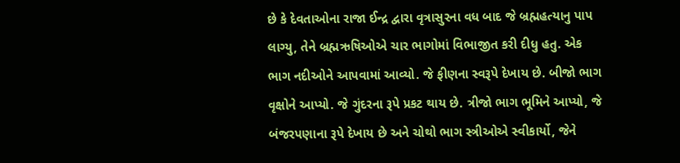છે કે દેવતાઓના રાજા ઈન્દ્ર દ્વારા વૃત્રાસુરના વધ બાદ જે બ્રહ્મહત્યાનુ પાપ લાગ્યુ, તેને બ્રહ્મઋષિઓએ ચાર ભાગોમાં વિભાજીત કરી દીધુ હતુ. એક ભાગ નદીઓને આપવામાં આવ્યો. જે ફીણના સ્વરૂપે દેખાય છે. બીજો ભાગ વૃક્ષોને આપ્યો. જે ગુંદરના રૂપે પ્રકટ થાય છે. ત્રીજો ભાગ ભૂમિને આપ્યો, જે બંજરપણાના રૂપે દેખાય છે અને ચોથો ભાગ સ્ત્રીઓએ સ્વીકાર્યો, જેને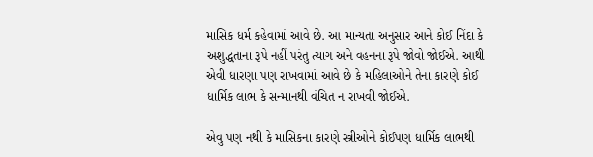માસિક ધર્મ કહેવામાં આવે છે. આ માન્યતા અનુસાર આને કોઈ નિંદા કે અશુદ્ધતાના રૂપે નહીં પરંતુ ત્યાગ અને વહનના રૂપે જોવો જોઈએ. આથી એવી ધારણા પણ રાખવામાં આવે છે કે મહિલાઓને તેના કારણે કોઈ ધાર્મિક લાભ કે સન્માનથી વંચિત ન રાખવી જોઈએ.

એવુ પણ નથી કે માસિકના કારણે સ્ત્રીઓને કોઈપણ ધાર્મિક લાભથી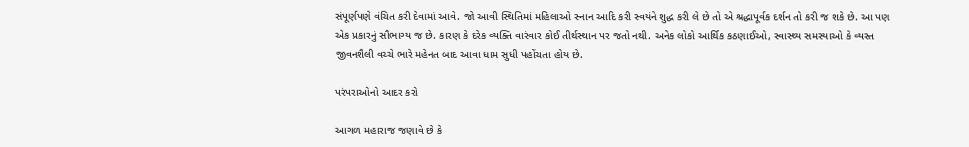સંપૂર્ણપણે વંચિત કરી દેવામાં આવે. જો આવી સ્થિતિમાં મહિલાઓ સ્નાન આદિ કરી સ્વયંને શુદ્ધ કરી લે છે તો એ શ્રદ્ધાપૂર્વક દર્શન તો કરી જ શકે છે. આ પણ એક પ્રકારનું સૌભાગ્ય જ છે. કારણ કે દરેક વ્યક્તિ વારંવાર કોઈ તીર્થસ્થાન પર જતો નથી. અનેક લોકો આર્થિક કઠણાઈઓ, સ્વાસ્થ્ય સમસ્યાઓ કે વ્યસ્ત જીવનશૈલી વચ્ચે ભારે મહેનત બાદ આવા ધામ સુધી પહોંચતા હોય છે.

પરંપરાઓનો આદર કરો

આગળ મહારાજ જણાવે છે કે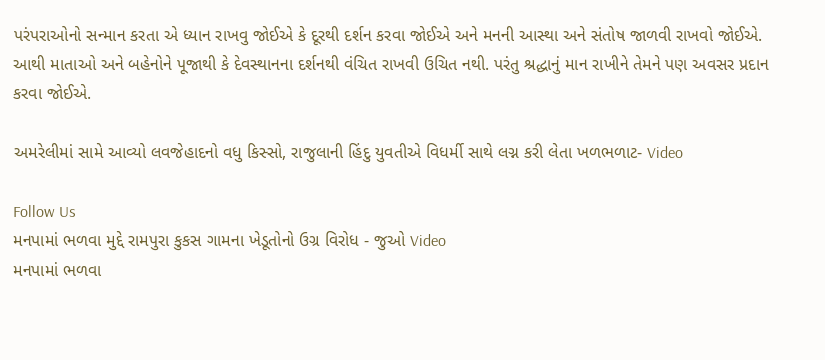પરંપરાઓનો સન્માન કરતા એ ધ્યાન રાખવુ જોઈએ કે દૂરથી દર્શન કરવા જોઈએ અને મનની આસ્થા અને સંતોષ જાળવી રાખવો જોઈએ. આથી માતાઓ અને બહેનોને પૂજાથી કે દેવસ્થાનના દર્શનથી વંચિત રાખવી ઉચિત નથી. પરંતુ શ્રદ્ધાનું માન રાખીને તેમને પણ અવસર પ્રદાન કરવા જોઈએ.

અમરેલીમાં સામે આવ્યો લવજેહાદનો વધુ કિસ્સો, રાજુલાની હિંદુ યુવતીએ વિધર્મી સાથે લગ્ન કરી લેતા ખળભળાટ- Video

Follow Us
મનપામાં ભળવા મુદ્દે રામપુરા કુકસ ગામના ખેડૂતોનો ઉગ્ર વિરોધ - જુઓ Video
મનપામાં ભળવા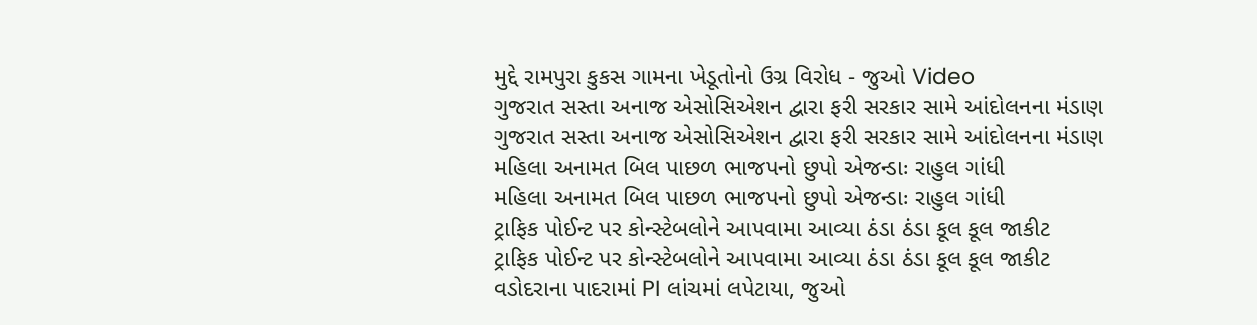મુદ્દે રામપુરા કુકસ ગામના ખેડૂતોનો ઉગ્ર વિરોધ - જુઓ Video
ગુજરાત સસ્તા અનાજ એસોસિએશન દ્વારા ફરી સરકાર સામે આંદોલનના મંડાણ
ગુજરાત સસ્તા અનાજ એસોસિએશન દ્વારા ફરી સરકાર સામે આંદોલનના મંડાણ
મહિલા અનામત બિલ પાછળ ભાજપનો છુપો એજન્ડાઃ રાહુલ ગાંધી
મહિલા અનામત બિલ પાછળ ભાજપનો છુપો એજન્ડાઃ રાહુલ ગાંધી
ટ્રાફિક પોઈન્ટ પર કોન્સ્ટેબલોને આપવામા આવ્યા ઠંડા ઠંડા કૂલ કૂલ જાકીટ
ટ્રાફિક પોઈન્ટ પર કોન્સ્ટેબલોને આપવામા આવ્યા ઠંડા ઠંડા કૂલ કૂલ જાકીટ
વડોદરાના પાદરામાં PI લાંચમાં લપેટાયા, જુઓ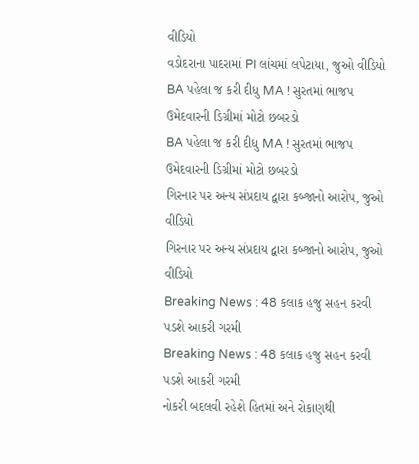વીડિયો
વડોદરાના પાદરામાં PI લાંચમાં લપેટાયા, જુઓ વીડિયો
BA પહેલા જ કરી દીધુ MA ! સુરતમાં ભાજપ ઉમેદવારની ડિગ્રીમાં મોટો છબરડો
BA પહેલા જ કરી દીધુ MA ! સુરતમાં ભાજપ ઉમેદવારની ડિગ્રીમાં મોટો છબરડો
ગિરનાર પર અન્ય સંપ્રદાય દ્વારા કબ્જાનો આરોપ, જુઓ વીડિયો
ગિરનાર પર અન્ય સંપ્રદાય દ્વારા કબ્જાનો આરોપ, જુઓ વીડિયો
Breaking News : 48 કલાક હજુ સહન કરવી પડશે આકરી ગરમી
Breaking News : 48 કલાક હજુ સહન કરવી પડશે આકરી ગરમી
નોકરી બદલવી રહેશે હિતમાં અને રોકાણથી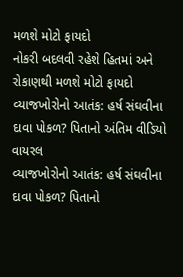મળશે મોટો ફાયદો
નોકરી બદલવી રહેશે હિતમાં અને રોકાણથી મળશે મોટો ફાયદો
વ્યાજખોરોનો આતંક: હર્ષ સંઘવીના દાવા પોકળ? પિતાનો અંતિમ વીડિયો વાયરલ
વ્યાજખોરોનો આતંક: હર્ષ સંઘવીના દાવા પોકળ? પિતાનો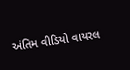અંતિમ વીડિયો વાયરલ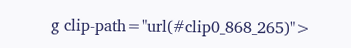g clip-path="url(#clip0_868_265)">